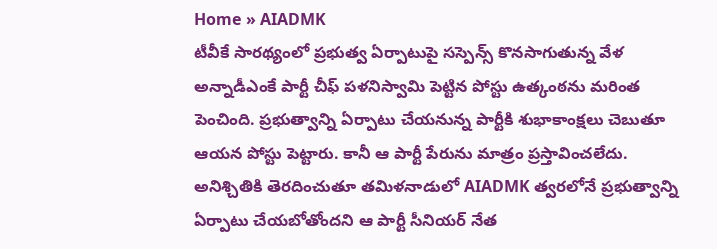Home » AIADMK
టీవీకే సారథ్యంలో ప్రభుత్వ ఏర్పాటుపై సస్పెన్స్ కొనసాగుతున్న వేళ అన్నాడీఎంకే పార్టీ చీఫ్ పళనిస్వామి పెట్టిన పోస్టు ఉత్కంఠను మరింత పెంచింది. ప్రభుత్వాన్ని ఏర్పాటు చేయనున్న పార్టీకి శుభాకాంక్షలు చెబుతూ ఆయన పోస్టు పెట్టారు. కానీ ఆ పార్టీ పేరును మాత్రం ప్రస్తావించలేదు.
అనిశ్చితికి తెరదించుతూ తమిళనాడులో AIADMK త్వరలోనే ప్రభుత్వాన్ని ఏర్పాటు చేయబోతోందని ఆ పార్టీ సీనియర్ నేత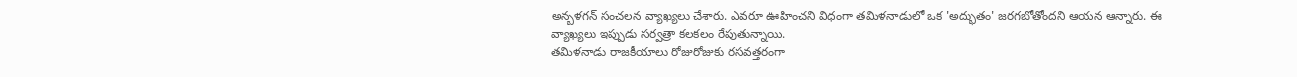అన్బళగన్ సంచలన వ్యాఖ్యలు చేశారు. ఎవరూ ఊహించని విధంగా తమిళనాడులో ఒక 'అద్భుతం' జరగబోతోందని ఆయన ఆన్నారు. ఈ వ్యాఖ్యలు ఇప్పుడు సర్వత్రా కలకలం రేపుతున్నాయి.
తమిళనాడు రాజకీయాలు రోజురోజుకు రసవత్తరంగా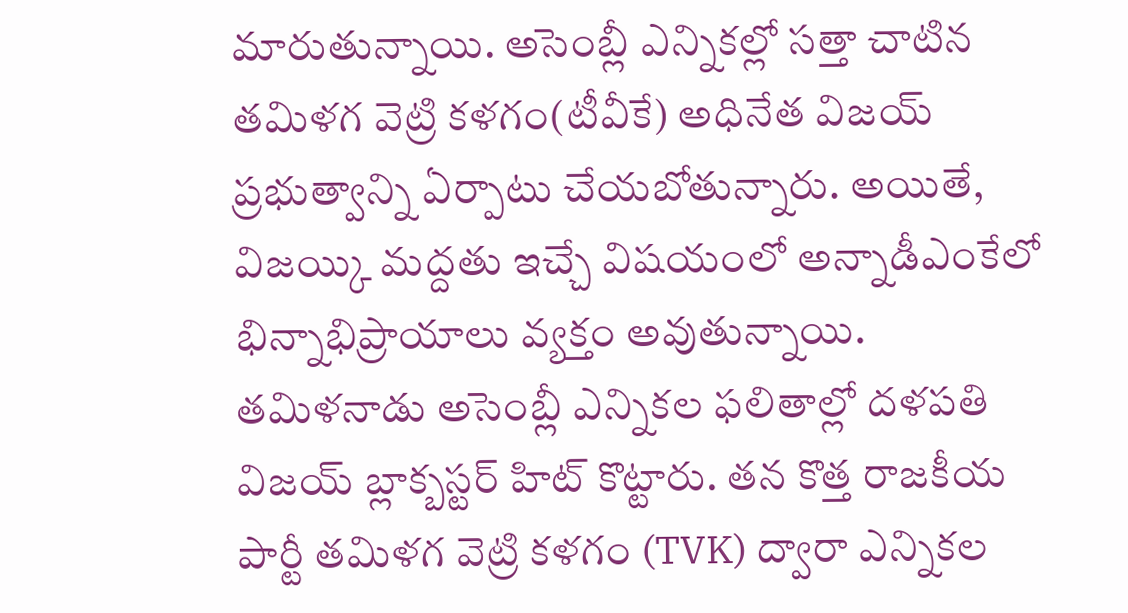మారుతున్నాయి. అసెంబ్లీ ఎన్నికల్లో సత్తా చాటిన తమిళగ వెట్రి కళగం(టీవీకే) అధినేత విజయ్ ప్రభుత్వాన్ని ఏర్పాటు చేయబోతున్నారు. అయితే, విజయ్కి మద్దతు ఇచ్చే విషయంలో అన్నాడీఎంకేలో భిన్నాభిప్రాయాలు వ్యక్తం అవుతున్నాయి.
తమిళనాడు అసెంబ్లీ ఎన్నికల ఫలితాల్లో దళపతి విజయ్ బ్లాక్బస్టర్ హిట్ కొట్టారు. తన కొత్త రాజకీయ పార్టీ తమిళగ వెట్రి కళగం (TVK) ద్వారా ఎన్నికల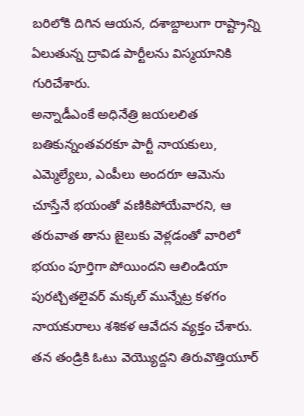బరిలోకి దిగిన ఆయన, దశాబ్దాలుగా రాష్ట్రాన్ని ఏలుతున్న ద్రావిడ పార్టీలను విస్మయానికి గురిచేశారు.
అన్నాడీఎంకే అధినేత్రి జయలలిత బతికున్నంతవరకూ పార్టీ నాయకులు, ఎమ్మెల్యేలు, ఎంపీలు అందరూ ఆమెను చూస్తేనే భయంతో వణికిపోయేవారని, ఆ తరువాత తాను జైలుకు వెళ్లడంతో వారిలో భయం పూర్తిగా పోయిందని ఆలిండియా పురట్చితలైవర్ మక్కల్ మున్నేట్ర కళగం నాయకురాలు శశికళ ఆవేదన వ్యక్తం చేశారు.
తన తండ్రికి ఓటు వెయ్యొద్దని తిరువొత్తియూర్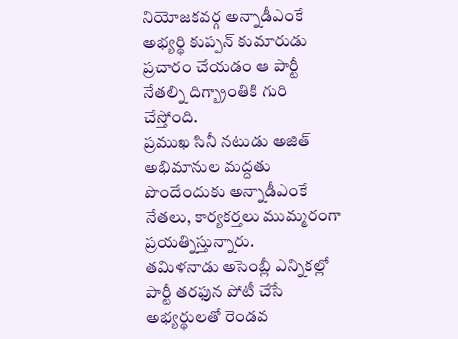నియోజకవర్గ అన్నాడీఎంకే అభ్యర్థి కుప్పన్ కుమారుడు ప్రచారం చేయడం ఆ పార్టీ నేతల్ని దిగ్బ్రాంతికి గురి చేస్తోంది.
ప్రముఖ సినీ నటుడు అజిత్ అభిమానుల మద్దతు పొందేందుకు అన్నాడీఎంకే నేతలు, కార్యకర్తలు ముమ్మరంగా ప్రయత్నిస్తున్నారు.
తమిళనాడు అసెంబ్లీ ఎన్నికల్లో పార్టీ తరఫున పోటీ చేసే అభ్యర్థులతో రెండవ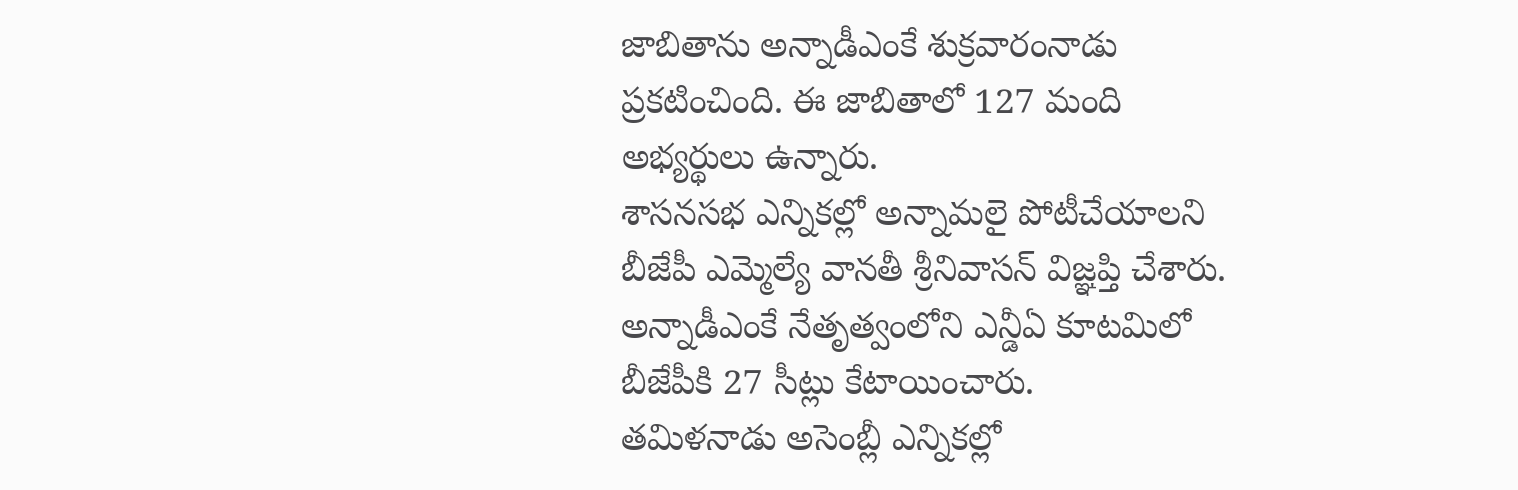జాబితాను అన్నాడీఎంకే శుక్రవారంనాడు ప్రకటించింది. ఈ జాబితాలో 127 మంది అభ్యర్థులు ఉన్నారు.
శాసనసభ ఎన్నికల్లో అన్నామలై పోటీచేయాలని బీజేపీ ఎమ్మెల్యే వానతీ శ్రీనివాసన్ విజ్ఞప్తి చేశారు. అన్నాడీఎంకే నేతృత్వంలోని ఎన్డీఏ కూటమిలో బీజేపీకి 27 సీట్లు కేటాయించారు.
తమిళనాడు అసెంబ్లీ ఎన్నికల్లో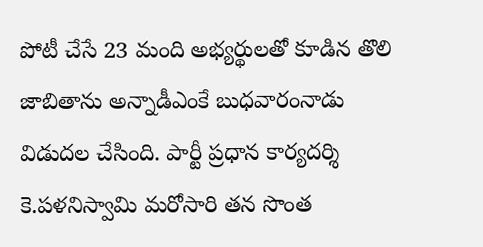పోటీ చేసే 23 మంది అభ్యర్థులతో కూడిన తొలి జాబితాను అన్నాడీఎంకే బుధవారంనాడు విడుదల చేసింది. పార్టీ ప్రధాన కార్యదర్శి కె.పళనిస్వామి మరోసారి తన సొంత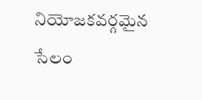నియోజకవర్గమైన సేలం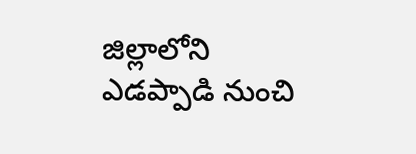జిల్లాలోని ఎడప్పాడి నుంచి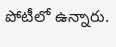పోటీలో ఉన్నారు.